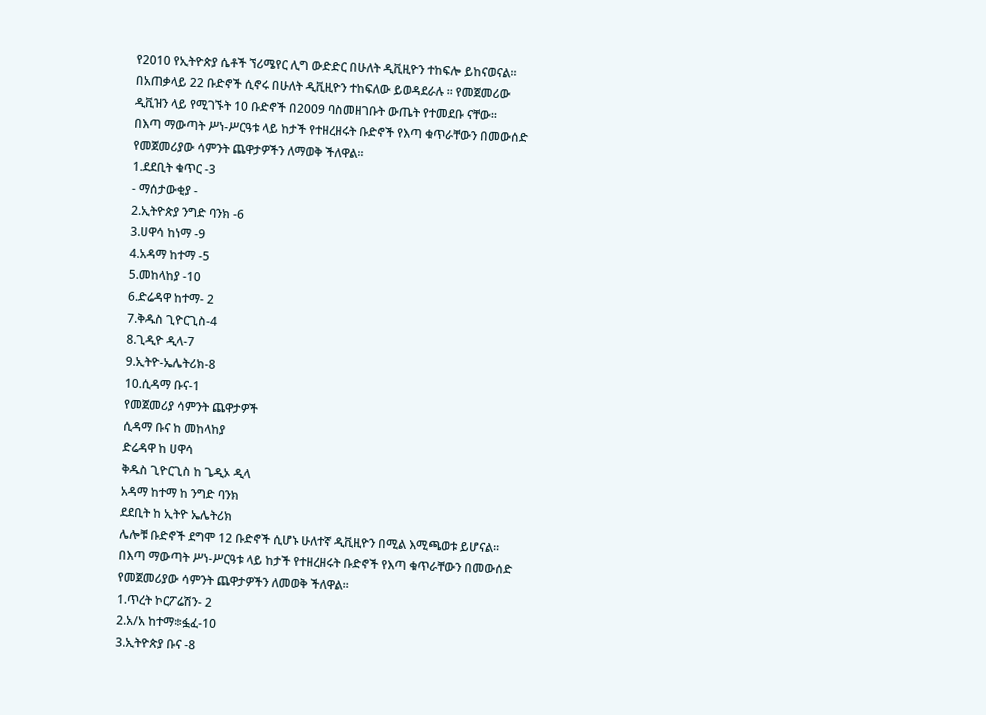የ2010 የኢትዮጵያ ሴቶች ኘሪሜየር ሊግ ውድድር በሁለት ዲቪዚዮን ተከፍሎ ይከናወናል።
በአጠቃላይ 22 ቡድኖች ሲኖሩ በሁለት ዲቪዚዮን ተከፍለው ይወዳደራሉ ። የመጀመሪው ዲቪዝን ላይ የሚገኙት 10 ቡድኖች በ2009 ባስመዘገቡት ውጤት የተመደቡ ናቸው፡፡
በእጣ ማውጣት ሥነ-ሥርዓቱ ላይ ከታች የተዘረዘሩት ቡድኖች የእጣ ቁጥራቸውን በመውሰድ የመጀመሪያው ሳምንት ጨዋታዎችን ለማወቅ ችለዋል፡፡
1.ደደቢት ቁጥር -3
- ማሰታውቂያ -
2.ኢትዮጵያ ንግድ ባንክ -6
3.ሀዋሳ ከነማ -9
4.አዳማ ከተማ -5
5.መከላከያ -10
6.ድሬዳዋ ከተማ- 2
7.ቅዱስ ጊዮርጊስ-4
8.ጊዲዮ ዲላ-7
9.ኢትዮ-ኤሌትሪክ-8
10.ሲዳማ ቡና-1
የመጀመሪያ ሳምንት ጨዋታዎች
ሲዳማ ቡና ከ መከላከያ
ድሬዳዋ ከ ሀዋሳ
ቅዱስ ጊዮርጊስ ከ ጌዲኦ ዲላ
አዳማ ከተማ ከ ንግድ ባንክ
ደደቢት ከ ኢትዮ ኤሌትሪክ
ሌሎቹ ቡድኖች ደግሞ 12 ቡድኖች ሲሆኑ ሁለተኛ ዲቪዚዮን በሚል እሚጫወቱ ይሆናል፡፡
በእጣ ማውጣት ሥነ-ሥርዓቱ ላይ ከታች የተዘረዘሩት ቡድኖች የእጣ ቁጥራቸውን በመውሰድ የመጀመሪያው ሳምንት ጨዋታዎችን ለመወቅ ችለዋል፡፡
1.ጥረት ኮርፖሬሽን- 2
2.አ/አ ከተማ፨ፏፈ-10
3.ኢትዮጵያ ቡና -8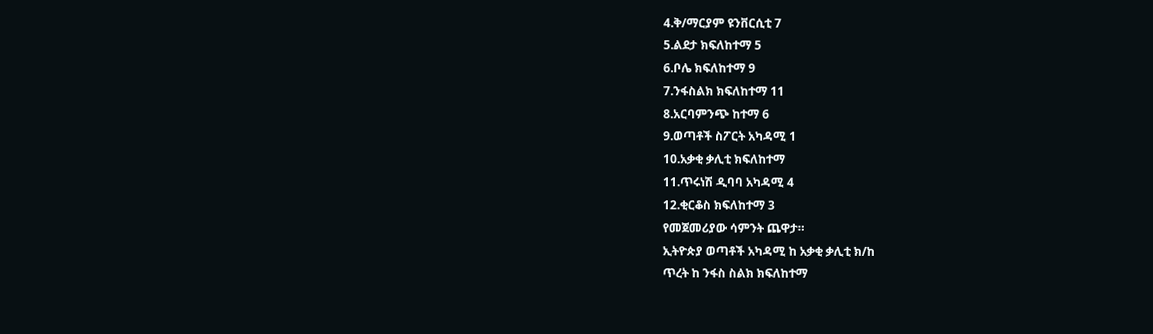4.ቅ/ማርያም ዩንቨርሲቲ 7
5.ልደታ ክፍለከተማ 5
6.ቦሌ ክፍለከተማ 9
7.ንፋስልክ ክፍለከተማ 11
8.አርባምንጭ ከተማ 6
9.ወጣቶች ስፖርት አካዳሚ 1
10.አቃቂ ቃሊቲ ክፍለከተማ
11.ጥሩነሽ ዲባባ አካዳሚ 4
12.ቂርቆስ ክፍለከተማ 3
የመጀመሪያው ሳምንት ጨዋታ።
ኢትዮጵያ ወጣቶች አካዳሚ ከ አቃቂ ቃሊቲ ክ/ከ
ጥረት ከ ንፋስ ስልክ ክፍለከተማ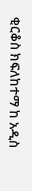ቂርቆስ ክፍለከተማ ከ አዲስ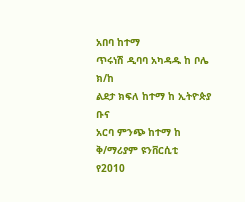አበባ ከተማ
ጥሩነሽ ዲባባ አካዳዱ ከ ቦሌ ክ/ከ
ልደታ ክፍለ ከተማ ከ ኢትዮጵያ ቡና
አርባ ምንጭ ከተማ ከ ቅ/ማሪያም ዩንቨርሲቲ
የ2010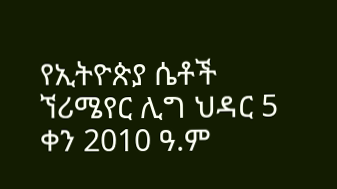የኢትዮጵያ ሴቶች ኘሪሜየር ሊግ ህዳር 5 ቀን 2010 ዓ.ም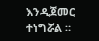እንዲጀመር ተነግሯል ።